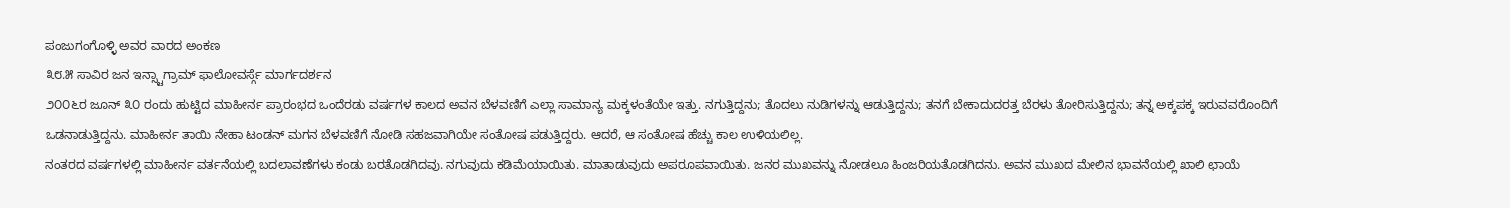ಪಂಜುಗಂಗೊಳ್ಳಿ ಅವರ ವಾರದ ಅಂಕಣ
೩೮.೫ ಸಾವಿರ ಜನ ಇನ್ಸ್ಟಾಗ್ರಾಮ್ ಫಾಲೋವರ್ಸ್ಗೆ ಮಾರ್ಗದರ್ಶನ
೨೦೦೬ರ ಜೂನ್ ೩೦ ರಂದು ಹುಟ್ಟಿದ ಮಾಹೀರ್ನ ಪ್ರಾರಂಭದ ಒಂದೆರಡು ವರ್ಷಗಳ ಕಾಲದ ಅವನ ಬೆಳವಣಿಗೆ ಎಲ್ಲಾ ಸಾಮಾನ್ಯ ಮಕ್ಕಳಂತೆಯೇ ಇತ್ತು. ನಗುತ್ತಿದ್ದನು; ತೊದಲು ನುಡಿಗಳನ್ನು ಆಡುತ್ತಿದ್ದನು; ತನಗೆ ಬೇಕಾದುದರತ್ತ ಬೆರಳು ತೋರಿಸುತ್ತಿದ್ದನು; ತನ್ನ ಅಕ್ಕಪಕ್ಕ ಇರುವವರೊಂದಿಗೆ ಒಡನಾಡುತ್ತಿದ್ದನು. ಮಾಹೀರ್ನ ತಾಯಿ ನೇಹಾ ಟಂಡನ್ ಮಗನ ಬೆಳವಣಿಗೆ ನೋಡಿ ಸಹಜವಾಗಿಯೇ ಸಂತೋಷ ಪಡುತ್ತಿದ್ದರು. ಆದರೆ, ಆ ಸಂತೋಷ ಹೆಚ್ಚು ಕಾಲ ಉಳಿಯಲಿಲ್ಲ.
ನಂತರದ ವರ್ಷಗಳಲ್ಲಿ ಮಾಹೀರ್ನ ವರ್ತನೆಯಲ್ಲಿ ಬದಲಾವಣೆಗಳು ಕಂಡು ಬರತೊಡಗಿದವು. ನಗುವುದು ಕಡಿಮೆಯಾಯಿತು. ಮಾತಾಡುವುದು ಅಪರೂಪವಾಯಿತು. ಜನರ ಮುಖವನ್ನು ನೋಡಲೂ ಹಿಂಜರಿಯತೊಡಗಿದನು. ಅವನ ಮುಖದ ಮೇಲಿನ ಭಾವನೆಯಲ್ಲಿ ಖಾಲಿ ಛಾಯೆ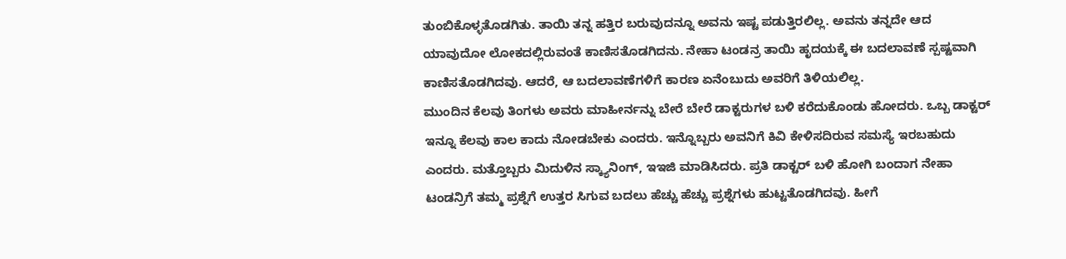ತುಂಬಿಕೊಳ್ಳತೊಡಗಿತು. ತಾಯಿ ತನ್ನ ಹತ್ತಿರ ಬರುವುದನ್ನೂ ಅವನು ಇಷ್ಟ ಪಡುತ್ತಿರಲಿಲ್ಲ. ಅವನು ತನ್ನದೇ ಆದ ಯಾವುದೋ ಲೋಕದಲ್ಲಿರುವಂತೆ ಕಾಣಿಸತೊಡಗಿದನು. ನೇಹಾ ಟಂಡನ್ರ ತಾಯಿ ಹೃದಯಕ್ಕೆ ಈ ಬದಲಾವಣೆ ಸ್ಪಷ್ಟವಾಗಿ ಕಾಣಿಸತೊಡಗಿದವು. ಆದರೆ, ಆ ಬದಲಾವಣೆಗಳಿಗೆ ಕಾರಣ ಏನೆಂಬುದು ಅವರಿಗೆ ತಿಳಿಯಲಿಲ್ಲ.
ಮುಂದಿನ ಕೆಲವು ತಿಂಗಳು ಅವರು ಮಾಹೀರ್ನನ್ನು ಬೇರೆ ಬೇರೆ ಡಾಕ್ಟರುಗಳ ಬಳಿ ಕರೆದುಕೊಂಡು ಹೋದರು. ಒಬ್ಬ ಡಾಕ್ಟರ್ ಇನ್ನೂ ಕೆಲವು ಕಾಲ ಕಾದು ನೋಡಬೇಕು ಎಂದರು. ಇನ್ನೊಬ್ಬರು ಅವನಿಗೆ ಕಿವಿ ಕೇಳಿಸದಿರುವ ಸಮಸ್ಯೆ ಇರಬಹುದು ಎಂದರು. ಮತ್ತೊಬ್ಬರು ಮಿದುಳಿನ ಸ್ಕ್ಯಾನಿಂಗ್, ಇಇಜಿ ಮಾಡಿಸಿದರು. ಪ್ರತಿ ಡಾಕ್ಟರ್ ಬಳಿ ಹೋಗಿ ಬಂದಾಗ ನೇಹಾ ಟಂಡನ್ರಿಗೆ ತಮ್ಮ ಪ್ರಶ್ನೆಗೆ ಉತ್ತರ ಸಿಗುವ ಬದಲು ಹೆಚ್ಚು ಹೆಚ್ಚು ಪ್ರಶ್ನೆಗಳು ಹುಟ್ಟತೊಡಗಿದವು. ಹೀಗೆ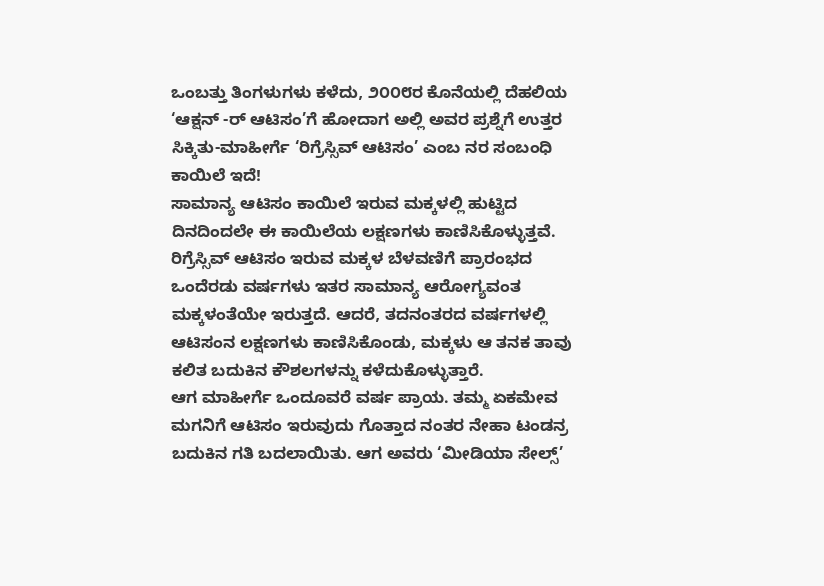ಒಂಬತ್ತು ತಿಂಗಳುಗಳು ಕಳೆದು, ೨೦೦೮ರ ಕೊನೆಯಲ್ಲಿ ದೆಹಲಿಯ ‘ಆಕ್ಷನ್ -ರ್ ಆಟಿಸಂ’ಗೆ ಹೋದಾಗ ಅಲ್ಲಿ ಅವರ ಪ್ರಶ್ನೆಗೆ ಉತ್ತರ ಸಿಕ್ಕಿತು-ಮಾಹೀರ್ಗೆ ‘ರಿಗ್ರೆಸ್ಸಿವ್ ಆಟಿಸಂ’ ಎಂಬ ನರ ಸಂಬಂಧಿ ಕಾಯಿಲೆ ಇದೆ!
ಸಾಮಾನ್ಯ ಆಟಿಸಂ ಕಾಯಿಲೆ ಇರುವ ಮಕ್ಕಳಲ್ಲಿ ಹುಟ್ಟಿದ ದಿನದಿಂದಲೇ ಈ ಕಾಯಿಲೆಯ ಲಕ್ಷಣಗಳು ಕಾಣಿಸಿಕೊಳ್ಳುತ್ತವೆ. ರಿಗ್ರೆಸ್ಸಿವ್ ಆಟಿಸಂ ಇರುವ ಮಕ್ಕಳ ಬೆಳವಣಿಗೆ ಪ್ರಾರಂಭದ ಒಂದೆರಡು ವರ್ಷಗಳು ಇತರ ಸಾಮಾನ್ಯ ಆರೋಗ್ಯವಂತ ಮಕ್ಕಳಂತೆಯೇ ಇರುತ್ತದೆ. ಆದರೆ, ತದನಂತರದ ವರ್ಷಗಳಲ್ಲಿ ಆಟಿಸಂನ ಲಕ್ಷಣಗಳು ಕಾಣಿಸಿಕೊಂಡು, ಮಕ್ಕಳು ಆ ತನಕ ತಾವು ಕಲಿತ ಬದುಕಿನ ಕೌಶಲಗಳನ್ನು ಕಳೆದುಕೊಳ್ಳುತ್ತಾರೆ.
ಆಗ ಮಾಹೀರ್ಗೆ ಒಂದೂವರೆ ವರ್ಷ ಪ್ರಾಯ. ತಮ್ಮ ಏಕಮೇವ ಮಗನಿಗೆ ಆಟಿಸಂ ಇರುವುದು ಗೊತ್ತಾದ ನಂತರ ನೇಹಾ ಟಂಡನ್ರ ಬದುಕಿನ ಗತಿ ಬದಲಾಯಿತು. ಆಗ ಅವರು ‘ಮೀಡಿಯಾ ಸೇಲ್ಸ್’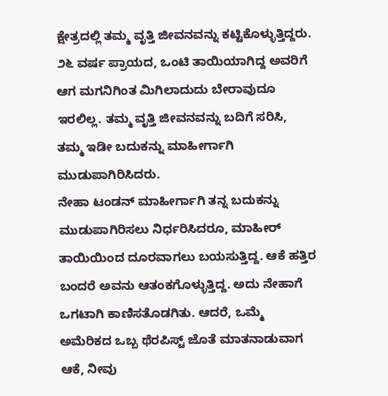ಕ್ಷೇತ್ರದಲ್ಲಿ ತಮ್ಮ ವೃತ್ತಿ ಜೀವನವನ್ನು ಕಟ್ಟಿಕೊಳ್ಳುತ್ತಿದ್ದರು. ೨೬ ವರ್ಷ ಪ್ರಾಯದ, ಒಂಟಿ ತಾಯಿಯಾಗಿದ್ದ ಅವರಿಗೆ ಆಗ ಮಗನಿಗಿಂತ ಮಿಗಿಲಾದುದು ಬೇರಾವುದೂ ಇರಲಿಲ್ಲ. ತಮ್ಮ ವೃತ್ತಿ ಜೀವನವನ್ನು ಬದಿಗೆ ಸರಿಸಿ, ತಮ್ಮ ಇಡೀ ಬದುಕನ್ನು ಮಾಹೀರ್ಗಾಗಿ ಮುಡುಪಾಗಿರಿಸಿದರು.
ನೇಹಾ ಟಂಡನ್ ಮಾಹೀರ್ಗಾಗಿ ತನ್ನ ಬದುಕನ್ನು ಮುಡುಪಾಗಿರಿಸಲು ನಿರ್ಧರಿಸಿದರೂ, ಮಾಹೀರ್ ತಾಯಿಯಿಂದ ದೂರವಾಗಲು ಬಯಸುತ್ತಿದ್ದ. ಆಕೆ ಹತ್ತಿರ ಬಂದರೆ ಅವನು ಆತಂಕಗೊಳ್ಳುತ್ತಿದ್ದ. ಅದು ನೇಹಾಗೆ ಒಗಟಾಗಿ ಕಾಣಿಸತೊಡಗಿತು. ಆದರೆ, ಒಮ್ಮೆ ಅಮೆರಿಕದ ಒಬ್ಬ ಥೆರಪಿಸ್ಟ್ ಜೊತೆ ಮಾತನಾಡುವಾಗ ಆಕೆ, ನೀವು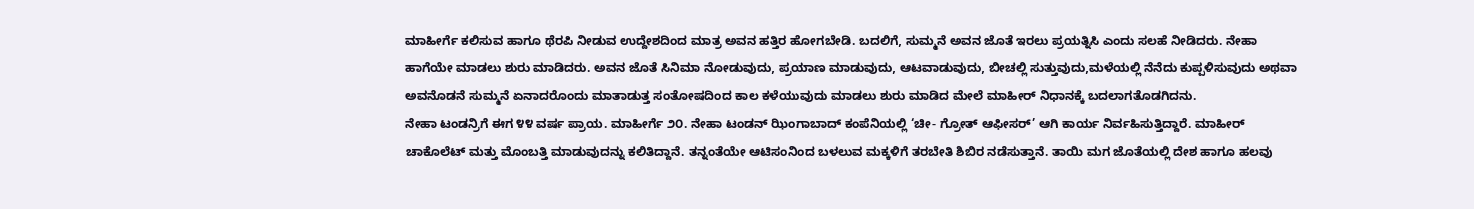ಮಾಹೀರ್ಗೆ ಕಲಿಸುವ ಹಾಗೂ ಥೆರಪಿ ನೀಡುವ ಉದ್ದೇಶದಿಂದ ಮಾತ್ರ ಅವನ ಹತ್ತಿರ ಹೋಗಬೇಡಿ. ಬದಲಿಗೆ, ಸುಮ್ಮನೆ ಅವನ ಜೊತೆ ಇರಲು ಪ್ರಯತ್ನಿಸಿ ಎಂದು ಸಲಹೆ ನೀಡಿದರು. ನೇಹಾ ಹಾಗೆಯೇ ಮಾಡಲು ಶುರು ಮಾಡಿದರು. ಅವನ ಜೊತೆ ಸಿನಿಮಾ ನೋಡುವುದು, ಪ್ರಯಾಣ ಮಾಡುವುದು, ಆಟವಾಡುವುದು, ಬೀಚಲ್ಲಿ ಸುತ್ತುವುದು,ಮಳೆಯಲ್ಲಿ ನೆನೆದು ಕುಪ್ಪಳಿಸುವುದು ಅಥವಾ ಅವನೊಡನೆ ಸುಮ್ಮನೆ ಏನಾದರೊಂದು ಮಾತಾಡುತ್ತ ಸಂತೋಷದಿಂದ ಕಾಲ ಕಳೆಯುವುದು ಮಾಡಲು ಶುರು ಮಾಡಿದ ಮೇಲೆ ಮಾಹೀರ್ ನಿಧಾನಕ್ಕೆ ಬದಲಾಗತೊಡಗಿದನು.
ನೇಹಾ ಟಂಡನ್ರಿಗೆ ಈಗ ೪೪ ವರ್ಷ ಪ್ರಾಯ. ಮಾಹೀರ್ಗೆ ೨೦. ನೇಹಾ ಟಂಡನ್ ಝಿಂಗಾಬಾದ್ ಕಂಪೆನಿಯಲ್ಲಿ ‘ಚೀ- ಗ್ರೋತ್ ಆಫೀಸರ್’ ಆಗಿ ಕಾರ್ಯ ನಿರ್ವಹಿಸುತ್ತಿದ್ದಾರೆ. ಮಾಹೀರ್ ಚಾಕೊಲೆಟ್ ಮತ್ತು ಮೊಂಬತ್ತಿ ಮಾಡುವುದನ್ನು ಕಲಿತಿದ್ದಾನೆ. ತನ್ನಂತೆಯೇ ಆಟಿಸಂನಿಂದ ಬಳಲುವ ಮಕ್ಕಳಿಗೆ ತರಬೇತಿ ಶಿಬಿರ ನಡೆಸುತ್ತಾನೆ. ತಾಯಿ ಮಗ ಜೊತೆಯಲ್ಲಿ ದೇಶ ಹಾಗೂ ಹಲವು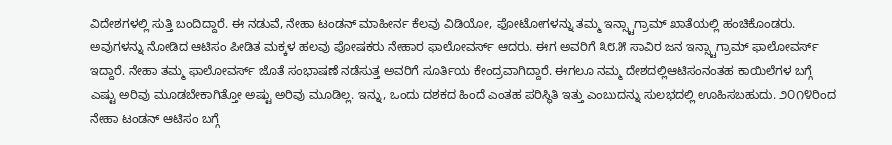ವಿದೇಶಗಳಲ್ಲಿ ಸುತ್ತಿ ಬಂದಿದ್ದಾರೆ. ಈ ನಡುವೆ, ನೇಹಾ ಟಂಡನ್ ಮಾಹೀರ್ನ ಕೆಲವು ವಿಡಿಯೋ, ಫೋಟೋಗಳನ್ನು ತಮ್ಮ ಇನ್ಸ್ಟಾಗ್ರಾಮ್ ಖಾತೆಯಲ್ಲಿ ಹಂಚಿಕೊಂಡರು. ಅವುಗಳನ್ನು ನೋಡಿದ ಆಟಿಸಂ ಪೀಡಿತ ಮಕ್ಕಳ ಹಲವು ಪೋಷಕರು ನೇಹಾರ ಫಾಲೋವರ್ಸ್ ಆದರು. ಈಗ ಅವರಿಗೆ ೩೮.೫ ಸಾವಿರ ಜನ ಇನ್ಸ್ಟಾಗ್ರಾಮ್ ಫಾಲೋವರ್ಸ್ ಇದ್ದಾರೆ. ನೇಹಾ ತಮ್ಮ ಫಾಲೋವರ್ಸ್ ಜೊತೆ ಸಂಭಾಷಣೆ ನಡೆಸುತ್ತ ಅವರಿಗೆ ಸೂರ್ತಿಯ ಕೇಂದ್ರವಾಗಿದ್ದಾರೆ. ಈಗಲೂ ನಮ್ಮ ದೇಶದಲ್ಲಿಆಟಿಸಂನಂತಹ ಕಾಯಿಲೆಗಳ ಬಗ್ಗೆ ಎಷ್ಟು ಅರಿವು ಮೂಡಬೇಕಾಗಿತ್ತೋ ಅಷ್ಟು ಅರಿವು ಮೂಡಿಲ್ಲ. ಇನ್ನು, ಒಂದು ದಶಕದ ಹಿಂದೆ ಎಂತಹ ಪರಿಸ್ಥಿತಿ ಇತ್ತು ಎಂಬುದನ್ನು ಸುಲಭದಲ್ಲಿ ಊಹಿಸಬಹುದು. ೨೦೧೪ರಿಂದ ನೇಹಾ ಟಂಡನ್ ಆಟಿಸಂ ಬಗ್ಗೆ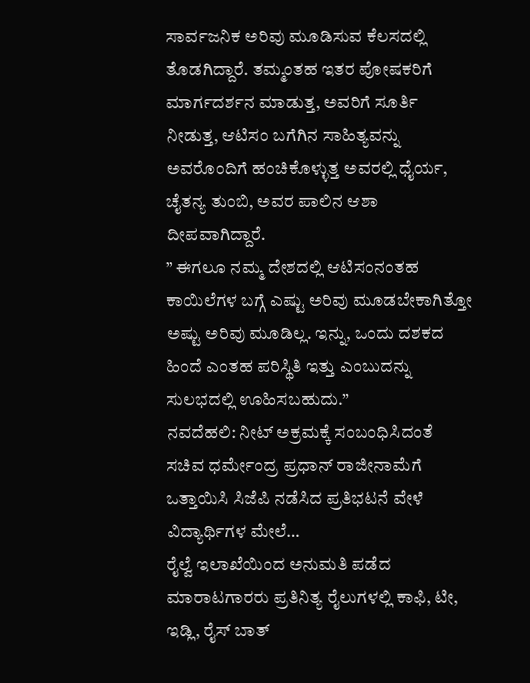ಸಾರ್ವಜನಿಕ ಅರಿವು ಮೂಡಿಸುವ ಕೆಲಸದಲ್ಲಿ ತೊಡಗಿದ್ದಾರೆ. ತಮ್ಮಂತಹ ಇತರ ಪೋಷಕರಿಗೆ ಮಾರ್ಗದರ್ಶನ ಮಾಡುತ್ತ, ಅವರಿಗೆ ಸೂರ್ತಿ ನೀಡುತ್ತ, ಆಟಿಸಂ ಬಗೆಗಿನ ಸಾಹಿತ್ಯವನ್ನು ಅವರೊಂದಿಗೆ ಹಂಚಿಕೊಳ್ಳುತ್ತ ಅವರಲ್ಲಿ ಧೈರ್ಯ, ಚೈತನ್ಯ ತುಂಬಿ, ಅವರ ಪಾಲಿನ ಆಶಾ ದೀಪವಾಗಿದ್ದಾರೆ.
” ಈಗಲೂ ನಮ್ಮ ದೇಶದಲ್ಲಿ ಆಟಿಸಂನಂತಹ ಕಾಯಿಲೆಗಳ ಬಗ್ಗೆ ಎಷ್ಟು ಅರಿವು ಮೂಡಬೇಕಾಗಿತ್ತೋ ಅಷ್ಟು ಅರಿವು ಮೂಡಿಲ್ಲ. ಇನ್ನು, ಒಂದು ದಶಕದ ಹಿಂದೆ ಎಂತಹ ಪರಿಸ್ಥಿತಿ ಇತ್ತು ಎಂಬುದನ್ನು ಸುಲಭದಲ್ಲಿ ಊಹಿಸಬಹುದು.”
ನವದೆಹಲಿ: ನೀಟ್ ಅಕ್ರಮಕ್ಕೆ ಸಂಬಂಧಿಸಿದಂತೆ ಸಚಿವ ಧರ್ಮೇಂದ್ರ ಪ್ರಧಾನ್ ರಾಜೀನಾಮೆಗೆ ಒತ್ತಾಯಿಸಿ ಸಿಜೆಪಿ ನಡೆಸಿದ ಪ್ರತಿಭಟನೆ ವೇಳೆ ವಿದ್ಯಾರ್ಥಿಗಳ ಮೇಲೆ…
ರೈಲ್ವೆ ಇಲಾಖೆಯಿಂದ ಅನುಮತಿ ಪಡೆದ ಮಾರಾಟಗಾರರು ಪ್ರತಿನಿತ್ಯ ರೈಲುಗಳಲ್ಲಿ ಕಾಫಿ, ಟೀ, ಇಡ್ಲಿ, ರೈಸ್ ಬಾತ್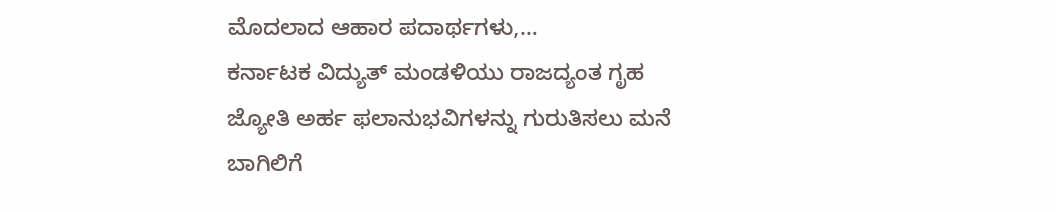ಮೊದಲಾದ ಆಹಾರ ಪದಾರ್ಥಗಳು,…
ಕರ್ನಾಟಕ ವಿದ್ಯುತ್ ಮಂಡಳಿಯು ರಾಜದ್ಯಂತ ಗೃಹ ಜ್ಯೋತಿ ಅರ್ಹ ಫಲಾನುಭವಿಗಳನ್ನು ಗುರುತಿಸಲು ಮನೆ ಬಾಗಿಲಿಗೆ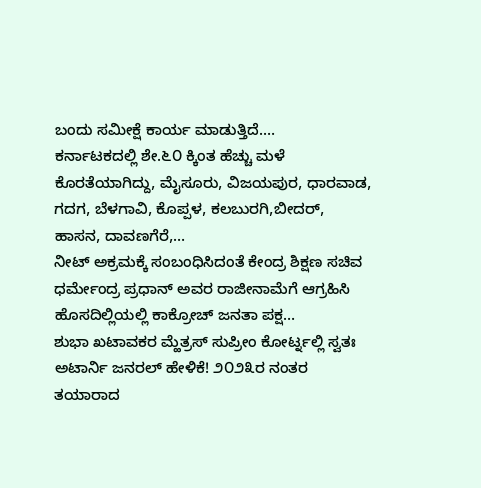ಬಂದು ಸಮೀಕ್ಷೆ ಕಾರ್ಯ ಮಾಡುತ್ತಿದೆ.…
ಕರ್ನಾಟಕದಲ್ಲಿ ಶೇ.೬೦ ಕ್ಕಿಂತ ಹೆಚ್ಚು ಮಳೆ ಕೊರತೆಯಾಗಿದ್ದು, ಮೈಸೂರು, ವಿಜಯಪುರ, ಧಾರವಾಡ, ಗದಗ, ಬೆಳಗಾವಿ, ಕೊಪ್ಪಳ, ಕಲಬುರಗಿ,ಬೀದರ್, ಹಾಸನ, ದಾವಣಗೆರೆ,…
ನೀಟ್ ಅಕ್ರಮಕ್ಕೆ ಸಂಬಂಧಿಸಿದಂತೆ ಕೇಂದ್ರ ಶಿಕ್ಷಣ ಸಚಿವ ಧರ್ಮೇಂದ್ರ ಪ್ರಧಾನ್ ಅವರ ರಾಜೀನಾಮೆಗೆ ಆಗ್ರಹಿಸಿ ಹೊಸದಿಲ್ಲಿಯಲ್ಲಿ ಕಾಕ್ರೋಚ್ ಜನತಾ ಪಕ್ಷ…
ಶುಭಾ ಖಟಾವಕರ ಮ್ಹೆತ್ರಸ್ ಸುಪ್ರೀಂ ಕೋರ್ಟ್ನಲ್ಲಿ ಸ್ವತಃ ಅಟಾರ್ನಿ ಜನರಲ್ ಹೇಳಿಕೆ! ೨೦೨೩ರ ನಂತರ ತಯಾರಾದ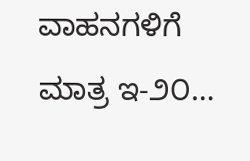ವಾಹನಗಳಿಗೆ ಮಾತ್ರ ಇ-೨೦…